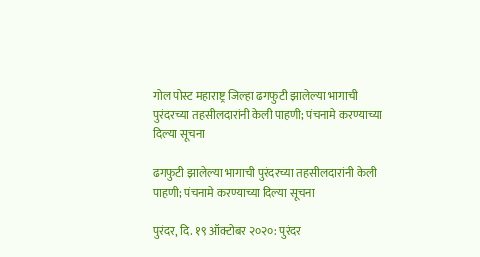गोल पोस्ट महाराष्ट्र जिल्हा ढगफुटी झालेल्या भागाची पुरंदरच्या तहसीलदारांनी केली पाहणी; पंचनामे करण्याच्या दिल्या सूचना

ढगफुटी झालेल्या भागाची पुरंदरच्या तहसीलदारांनी केली पाहणी; पंचनामे करण्याच्या दिल्या सूचना

पुरंदर, दि. १९ ऑक्टोबर २०२०: पुरंदर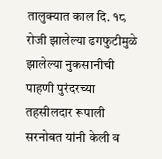तालुक्यात काल दि. १८ रोजी झालेल्या ढगफुटीमुळे झालेल्या नुकसानीची पाहणी पुरंदरच्या तहसीलदार रूपाली सरनोबत यांनी केली व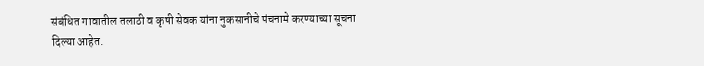संबंधित गावातील तलाठी व कृषी सेवक यांना नुकसानीचे पंचनामे करण्याच्या सूचना दिल्या आहेत.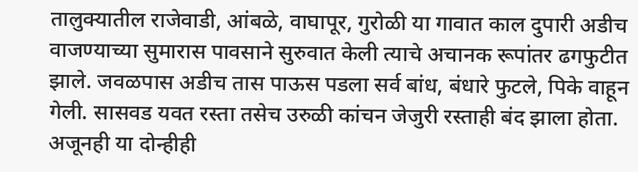तालुक्यातील राजेवाडी, आंबळे, वाघापूर, गुरोळी या गावात काल दुपारी अडीच वाजण्याच्या सुमारास पावसाने सुरुवात केली त्याचे अचानक रूपांतर ढगफुटीत झाले. जवळपास अडीच तास पाऊस पडला सर्व बांध, बंधारे फुटले, पिके वाहून गेली. सासवड यवत रस्ता तसेच उरुळी कांचन जेजुरी रस्ताही बंद झाला होता.
अजूनही या दोन्हीही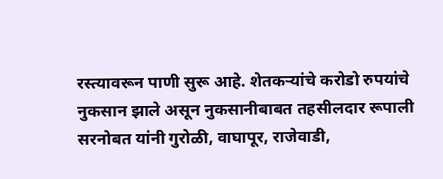रस्त्यावरून पाणी सुरू आहे. शेतकऱ्यांचे करोडो रुपयांचे नुकसान झाले असून नुकसानीबाबत तहसीलदार रूपाली सरनोबत यांनी गुरोळी, वाघापूर, राजेवाडी,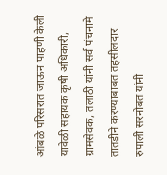आंबळे परिसरात जाऊन पाहणी केली यावेळी सहायक कृषी अधिकारी, ग्रामसेवक, तलाठी यांनी सर्व पंचनामे तातडीने करण्याबाबत तहसीलदार रुपाली सरनोबत यांनी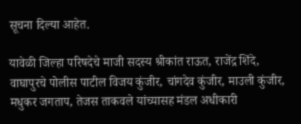सूचना दिल्या आहेत.

यावेळी जिल्हा परिषदेचे माजी सदस्य श्रीकांत राऊत, राजेंद्र शिंदे, वाघापुरचे पोलीस पाटील विजय कुंजीर, चांगदेव कुंजीर, माउली कुंजीर, मधुकर जगताप, तेजस ताकवले यांच्यासह मंडल अधीकारी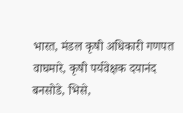भारत, मंडल कृषी अधिकारी गणपत वाघमारे, कृषी पर्यवेक्षक दयानंद बनसोडे, भिसे,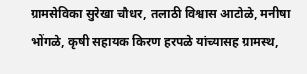ग्रामसेविका सुरेखा चौधर, तलाठी विश्वास आटोळे, मनीषा भोंगळे, कृषी सहायक किरण हरपळे यांच्यासह ग्रामस्थ,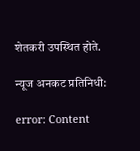शेतकरी उपस्थित होते.

न्यूज अनकट प्रतिनिधी:

error: Content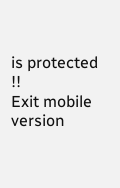is protected !!
Exit mobile version